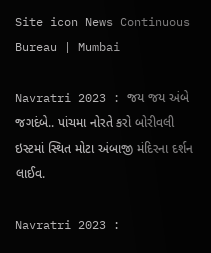Site icon News Continuous Bureau | Mumbai

Navratri 2023 : જય જય અંબે જગદંબે.. પાંચમા નોરતે કરો બોરીવલી ઇસ્ટમાં સ્થિત મોટા અંબાજી મંદિરના દર્શન લાઈવ.

Navratri 2023 :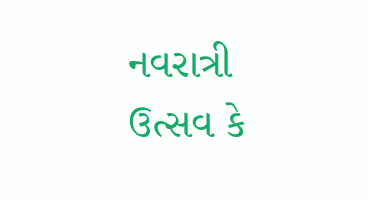નવરાત્રી ઉત્સવ કે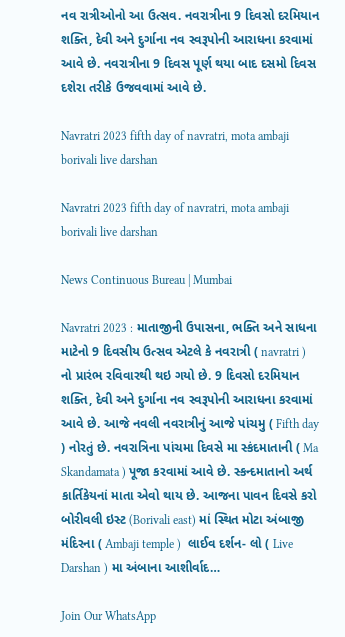નવ રાત્રીઓનો આ ઉત્સવ. નવરાત્રીના 9 દિવસો દરમિયાન શક્તિ, દેવી અને દુર્ગાના નવ સ્વરૂપોની આરાધના કરવામાં આવે છે. નવરાત્રીના 9 દિવસ પૂર્ણ થયા બાદ દસમો દિવસ દશેરા તરીકે ઉજવવામાં આવે છે.

Navratri 2023 fifth day of navratri, mota ambaji borivali live darshan

Navratri 2023 fifth day of navratri, mota ambaji borivali live darshan

News Continuous Bureau | Mumbai

Navratri 2023 : માતાજીની ઉપાસના, ભક્તિ અને સાધના માટેનો 9 દિવસીય ઉત્સવ એટલે કે નવરાત્રી ( navratri ) નો પ્રારંભ રવિવારથી થઇ ગયો છે. 9 દિવસો દરમિયાન શક્તિ, દેવી અને દુર્ગાના નવ સ્વરૂપોની આરાધના કરવામાં આવે છે. આજે નવલી નવરાત્રીનું આજે પાંચમુ ( Fifth day ) નોરતું છે. નવરાત્રિના પાંચમા દિવસે મા સ્કંદમાતાની ( Ma Skandamata ) પૂજા કરવામાં આવે છે. સ્કન્દમાતાનો અર્થ કાર્તિકેયનાં માતા એવો થાય છે. આજના પાવન દિવસે કરો બોરીવલી ઇસ્ટ (Borivali east) માં સ્થિત મોટા અંબાજી મંદિરના ( Ambaji temple )  લાઈવ દર્શન- લો ( Live Darshan ) મા અંબાના આશીર્વાદ…

Join Our WhatsApp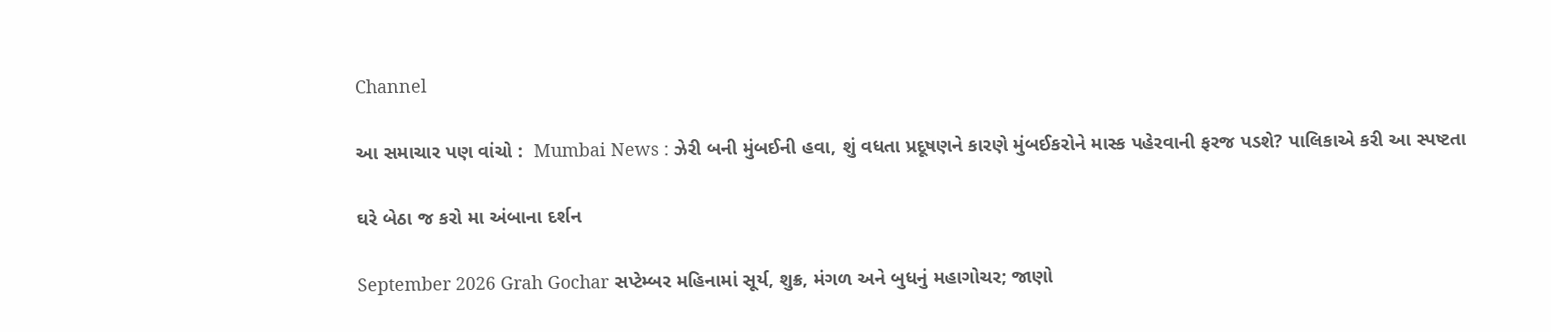Channel

આ સમાચાર પણ વાંચો :  Mumbai News : ઝેરી બની મુંબઈની હવા, શું વધતા પ્રદૂષણને કારણે મુંબઈકરોને માસ્ક પહેરવાની ફરજ પડશે? પાલિકાએ કરી આ સ્પષ્ટતા

ઘરે બેઠા જ કરો મા અંબાના દર્શન

September 2026 Grah Gochar સપ્ટેમ્બર મહિનામાં સૂર્ય, શુક્ર, મંગળ અને બુધનું મહાગોચર; જાણો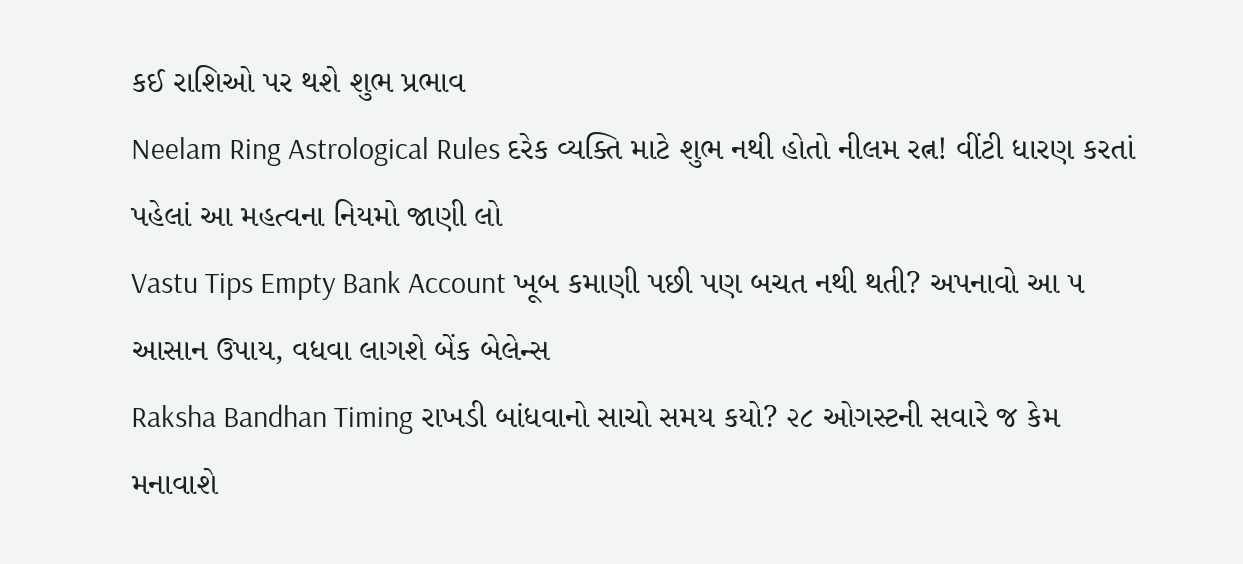કઈ રાશિઓ પર થશે શુભ પ્રભાવ
Neelam Ring Astrological Rules દરેક વ્યક્તિ માટે શુભ નથી હોતો નીલમ રત્ન! વીંટી ધારણ કરતાં પહેલાં આ મહત્વના નિયમો જાણી લો
Vastu Tips Empty Bank Account ખૂબ કમાણી પછી પણ બચત નથી થતી? અપનાવો આ ૫ આસાન ઉપાય, વધવા લાગશે બેંક બેલેન્સ
Raksha Bandhan Timing રાખડી બાંધવાનો સાચો સમય કયો? ૨૮ ઓગસ્ટની સવારે જ કેમ મનાવાશે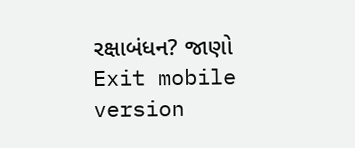રક્ષાબંધન? જાણો
Exit mobile version